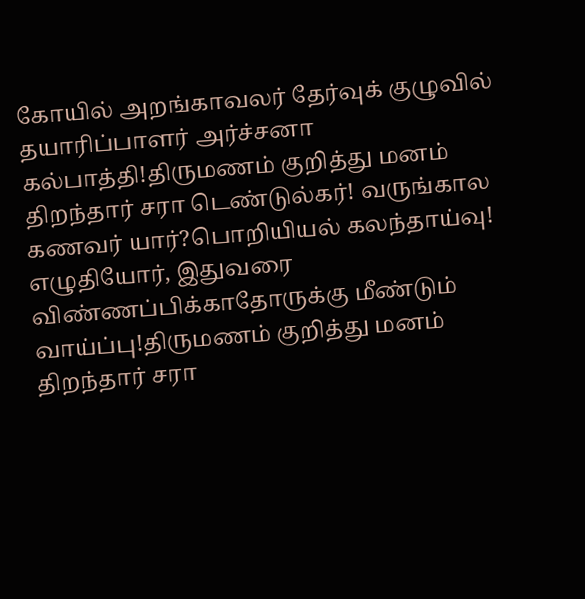கோயில் அறங்காவலர் தேர்வுக் குழுவில் தயாரிப்பாளர் அர்ச்சனா கல்பாத்தி!திருமணம் குறித்து மனம் திறந்தார் சரா டெண்டுல்கர்! வருங்கால கணவர் யார்?பொறியியல் கலந்தாய்வு! எழுதியோர், இதுவரை விண்ணப்பிக்காதோருக்கு மீண்டும் வாய்ப்பு!திருமணம் குறித்து மனம் திறந்தார் சரா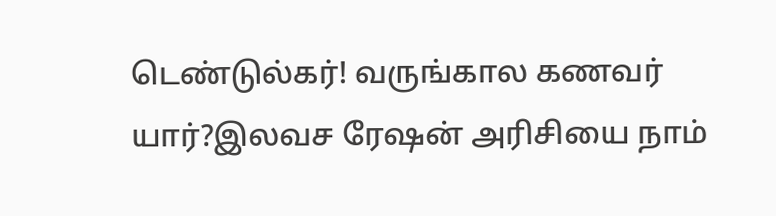டெண்டுல்கர்! வருங்கால கணவர் யார்?இலவச ரேஷன் அரிசியை நாம்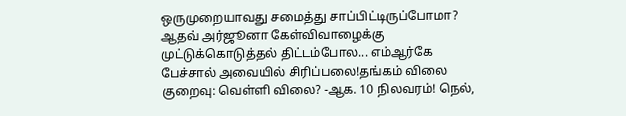ஒருமுறையாவது சமைத்து சாப்பிட்டிருப்போமா? ஆதவ் அர்ஜூனா கேள்விவாழைக்கு முட்டுக்கொடுத்தல் திட்டம்போல... எம்ஆர்கே பேச்சால் அவையில் சிரிப்பலை!தங்கம் விலை குறைவு: வெள்ளி விலை? -ஆக. 10 நிலவரம்! நெல்,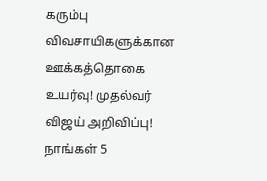கரும்பு விவசாயிகளுக்கான ஊக்கத்தொகை உயர்வு! முதல்வர் விஜய் அறிவிப்பு! நாங்கள் 5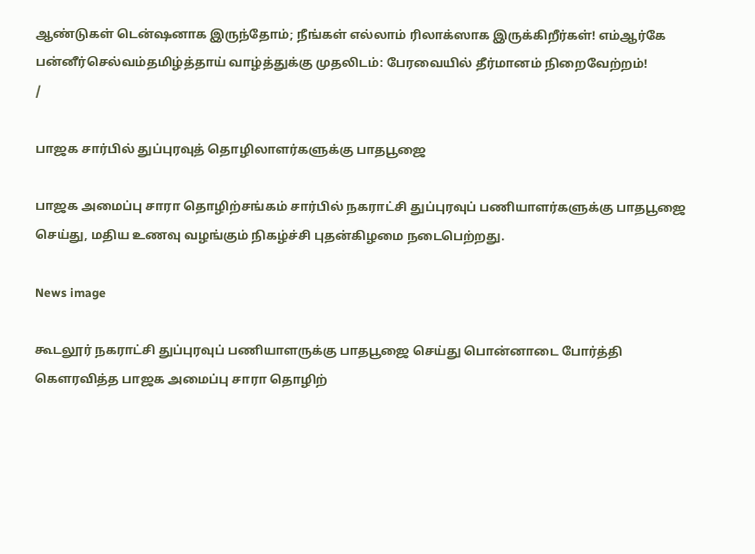ஆண்டுகள் டென்ஷனாக இருந்தோம்; நீங்கள் எல்லாம் ரிலாக்ஸாக இருக்கிறீர்கள்! எம்ஆர்கே பன்னீர்செல்வம்தமிழ்த்தாய் வாழ்த்துக்கு முதலிடம்: பேரவையில் தீர்மானம் நிறைவேற்றம்!
/

பாஜக சார்பில் துப்புரவுத் தொழிலாளர்களுக்கு பாதபூஜை

பாஜக அமைப்பு சாரா தொழிற்சங்கம் சார்பில் நகராட்சி துப்புரவுப் பணியாளர்களுக்கு பாதபூஜை செய்து, மதிய உணவு வழங்கும் நிகழ்ச்சி புதன்கிழமை நடைபெற்றது.

News image

கூடலூர் நகராட்சி துப்புரவுப் பணியாளருக்கு பாதபூஜை செய்து பொன்னாடை போர்த்தி கெளரவித்த பாஜக அமைப்பு சாரா தொழிற்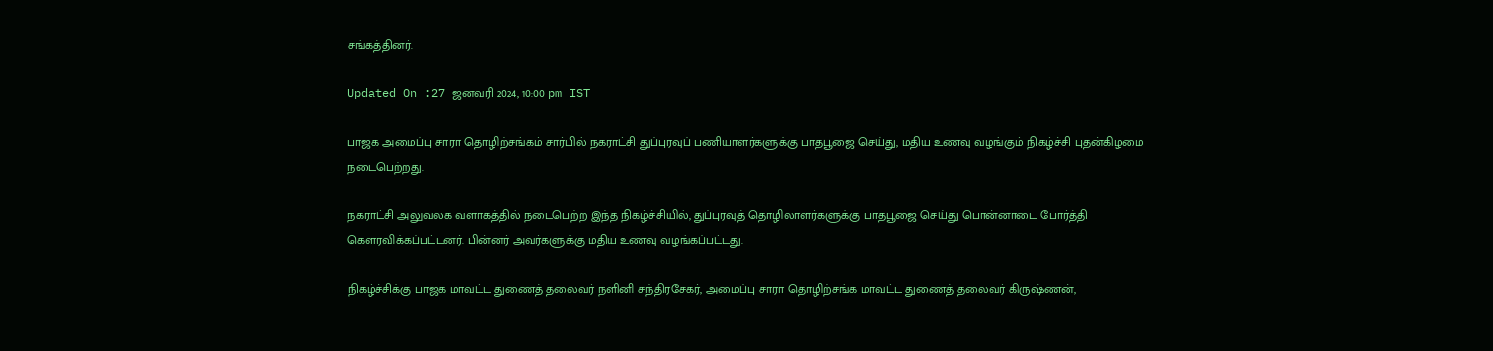சங்கத்தினர்.

Updated On :27 ஜனவரி 2024, 10:00 pm IST

பாஜக அமைப்பு சாரா தொழிற்சங்கம் சார்பில் நகராட்சி துப்புரவுப் பணியாளர்களுக்கு பாதபூஜை செய்து, மதிய உணவு வழங்கும் நிகழ்ச்சி புதன்கிழமை நடைபெற்றது.

நகராட்சி அலுவலக வளாகத்தில் நடைபெற்ற இந்த நிகழ்ச்சியில், துப்புரவுத் தொழிலாளர்களுக்கு பாதபூஜை செய்து பொன்னாடை போர்த்தி கெளரவிக்கப்பட்டனர். பின்னர் அவர்களுக்கு மதிய உணவு வழங்கப்பட்டது.

நிகழ்ச்சிக்கு பாஜக மாவட்ட துணைத் தலைவர் நளினி சந்திரசேகர், அமைப்பு சாரா தொழிற்சங்க மாவட்ட துணைத் தலைவர் கிருஷ்ணன்,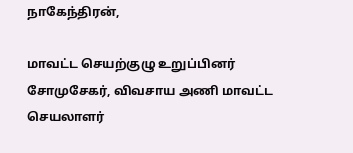நாகேந்திரன்,

மாவட்ட செயற்குழு உறுப்பினர் சோமுசேகர், விவசாய அணி மாவட்ட செயலாளர்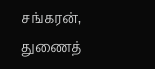சங்கரன், துணைத்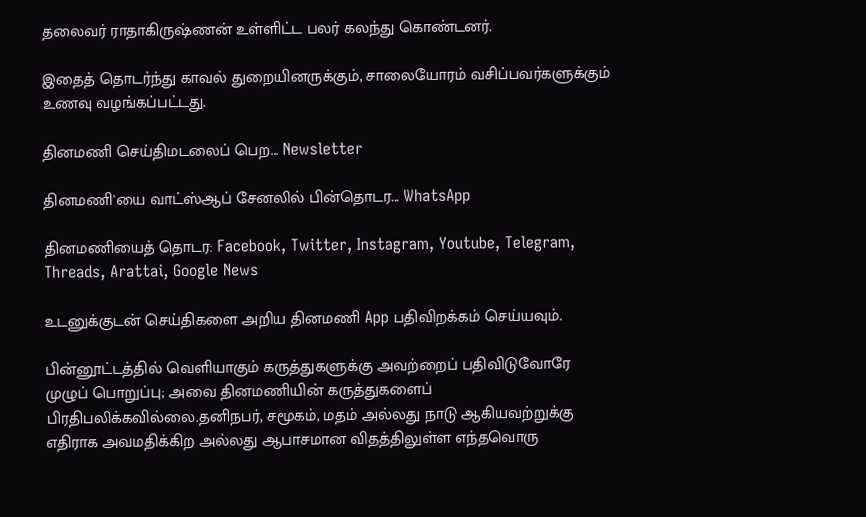தலைவர் ராதாகிருஷ்ணன் உள்ளிட்ட பலர் கலந்து கொண்டனர்.

இதைத் தொடர்ந்து காவல் துறையினருக்கும், சாலையோரம் வசிப்பவர்களுக்கும் உணவு வழங்கப்பட்டது.

தினமணி செய்திமடலைப் பெற... Newsletter

தினமணி'யை வாட்ஸ்ஆப் சேனலில் பின்தொடர... WhatsApp

தினமணியைத் தொடர: Facebook, Twitter, Instagram, Youtube, Telegram, Threads, Arattai, Google News

உடனுக்குடன் செய்திகளை அறிய தினமணி App பதிவிறக்கம் செய்யவும்.

பின்னூட்டத்தில் வெளியாகும் கருத்துகளுக்கு அவற்றைப் பதிவிடுவோரே முழுப் பொறுப்பு; அவை தினமணியின் கருத்துகளைப் பிரதிபலிக்கவில்லை.தனிநபர், சமூகம், மதம் அல்லது நாடு ஆகியவற்றுக்கு எதிராக அவமதிக்கிற அல்லது ஆபாசமான விதத்திலுள்ள எந்தவொரு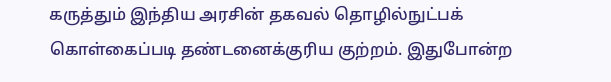கருத்தும் இந்திய அரசின் தகவல் தொழில்நுட்பக் கொள்கைப்படி தண்டனைக்குரிய குற்றம். இதுபோன்ற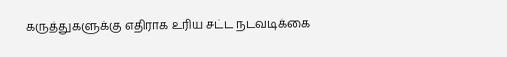கருத்துகளுக்கு எதிராக உரிய சட்ட நடவடிக்கை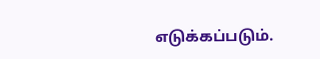எடுக்கப்படும்.